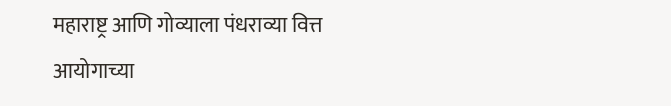महाराष्ट्र आणि गोव्याला पंधराव्या वित्त आयोगाच्या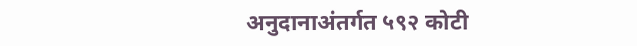अनुदानाअंतर्गत ५९२ कोटी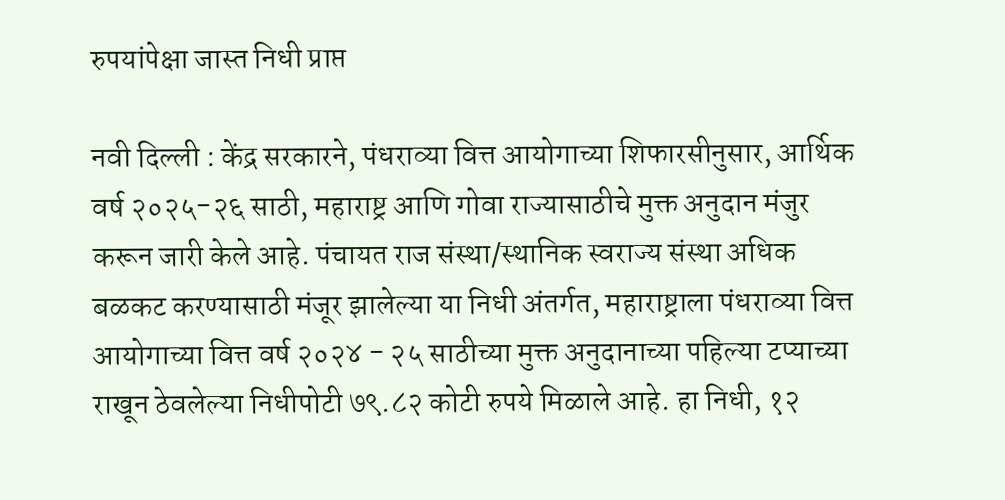रुपयांपेक्षा जास्त निधी प्राप्त

नवी दिल्ली : केंद्र सरकारने, पंधराव्या वित्त आयोगाच्या शिफारसीनुसार, आर्थिक वर्ष २०२५-२६ साठी, महाराष्ट्र आणि गोवा राज्यासाठीचे मुक्त अनुदान मंजुर करून जारी केले आहे. पंचायत राज संस्था/स्थानिक स्वराज्य संस्था अधिक बळकट करण्यासाठी मंजूर झालेल्या या निधी अंतर्गत, महाराष्ट्राला पंधराव्या वित्त आयोगाच्या वित्त वर्ष २०२४ - २५ साठीच्या मुक्त अनुदानाच्या पहिल्या टप्याच्या राखून ठेवलेल्या निधीपोटी ७९.८२ कोटी रुपये मिळाले आहे. हा निधी, १२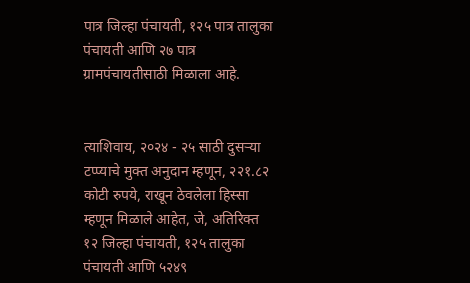पात्र जिल्हा पंचायती, १२५ पात्र तालुका पंचायती आणि २७ पात्र ग्रामपंचायतीसाठी मिळाला आहे.


त्याशिवाय, २०२४ - २५ साठी दुसऱ्या टप्प्याचे मुक्त अनुदान म्हणून, २२१.८२ कोटी रुपये, राखून ठेवलेला हिस्सा म्हणून मिळाले आहेत, जे, अतिरिक्त १२ जिल्हा पंचायती, १२५ तालुका पंचायती आणि ५२४९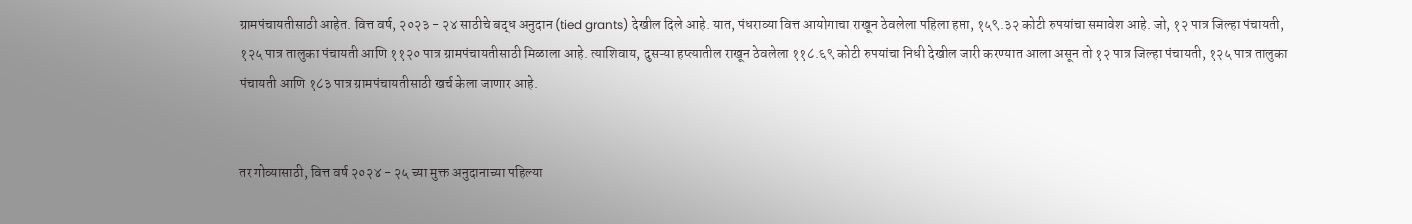ग्रामपंचायतीसाठी आहेत. वित्त वर्ष, २०२३ - २४ साठीचे बद्ध अनुदान (tied grants) देखील दिले आहे. यात, पंधराव्या वित्त आयोगाचा राखून ठेवलेला पहिला हप्ता, १५९.३२ कोटी रुपयांचा समावेश आहे. जो, १२ पात्र जिल्हा पंचायती, १२५ पात्र तालुका पंचायती आणि ११२० पात्र ग्रामपंचायतीसाठी मिळाला आहे. त्याशिवाय, दुसऱ्या हप्त्यातील राखून ठेवलेला ११८.६९ कोटी रुपयांचा निधी देखील जारी करण्यात आला असून तो १२ पात्र जिल्हा पंचायती, १२५ पात्र तालुका पंचायती आणि १८३ पात्र ग्रामपंचायतीसाठी खर्च केला जाणार आहे.


तर गोव्यासाठी, वित्त वर्ष २०२४ - २५ च्या मुक्त अनुदानाच्या पहिल्या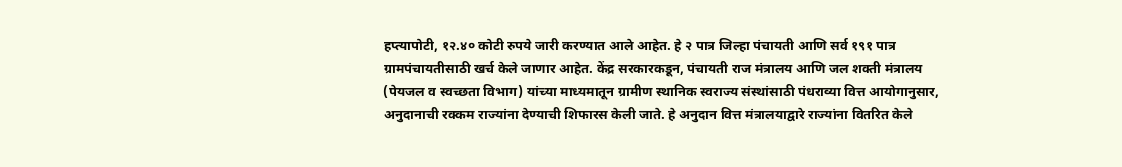हप्त्यापोटी, १२.४० कोटी रुपये जारी करण्यात आले आहेत. हे २ पात्र जिल्हा पंचायती आणि सर्व १९१ पात्र ग्रामपंचायतीसाठी खर्च केले जाणार आहेत. केंद्र सरकारकडून, पंचायती राज मंत्रालय आणि जल शक्ती मंत्रालय (पेयजल व स्वच्छता विभाग) यांच्या माध्यमातून ग्रामीण स्थानिक स्वराज्य संस्थांसाठी पंधराव्या वित्त आयोगानुसार, अनुदानाची रक्कम राज्यांना देण्याची शिफारस केली जाते. हे अनुदान वित्त मंत्रालयाद्वारे राज्यांना वितरित केले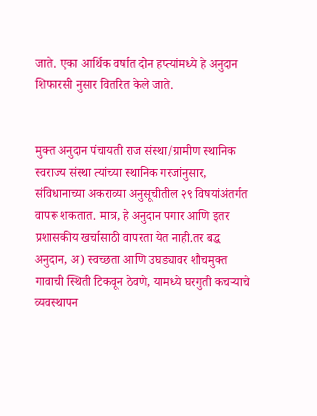जाते. एका आर्थिक वर्षात दोन हप्त्यांमध्ये हे अनुदान शिफारसी नुसार वितरित केले जाते.


मुक्त अनुदान पंचायती राज संस्था/ग्रामीण स्थानिक स्वराज्य संस्था त्यांच्या स्थानिक गरजांनुसार, संविधानाच्या अकराव्या अनुसूचीतील २९ विषयांअंतर्गत वापरू शकतात. मात्र, हे अनुदान पगार आणि इतर प्रशासकीय खर्चासाठी वापरता येत नाही.तर बद्ध अनुदान, अ) स्वच्छता आणि उघड्यावर शौचमुक्त गावाची स्थिती टिकवून ठेवणे, यामध्ये घरगुती कचऱ्याचे व्यवस्थापन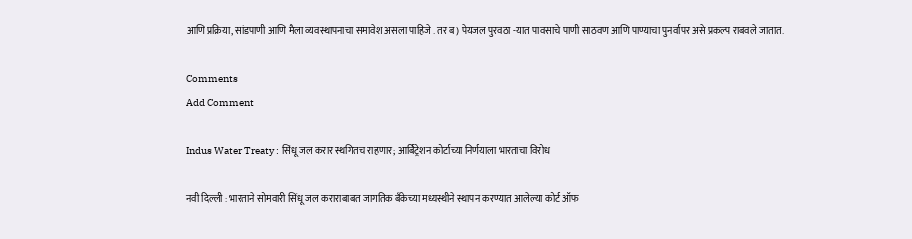आणि प्रक्रिया, सांडपाणी आणि मैला व्यवस्थापनाचा समावेश असला पाहिजे . तर ब) पेयजल पुरवठा -यात पावसाचे पाणी साठवण आणि पाण्याचा पुनर्वापर असे प्रकल्प राबवले जातात.

Comments
Add Comment

Indus Water Treaty : सिंधू जल करार स्थगितच राहणार; आर्बिट्रेशन कोर्टाच्या निर्णयाला भारताचा विरोध

नवी दिल्ली : भारताने सोमवारी सिंधू जल कराराबाबत जागतिक बँकेच्या मध्यस्थीने स्थापन करण्यात आलेल्या कोर्ट ऑफ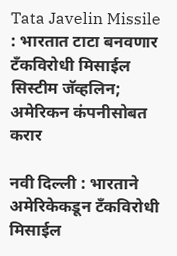Tata Javelin Missile : भारतात टाटा बनवणार टँकविरोधी मिसाईल सिस्टीम जॅव्हलिन; अमेरिकन कंपनीसोबत करार

नवी दिल्ली : भारताने अमेरिकेकडून टँकविरोधी मिसाईल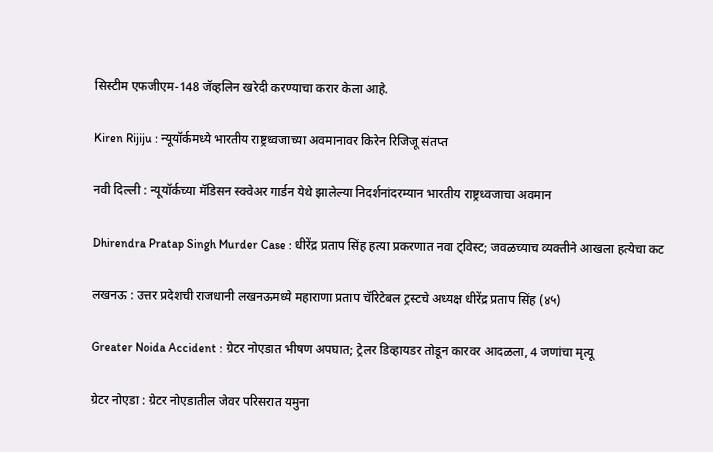सिस्टीम एफजीएम-148 जॅव्हलिन खरेदी करण्याचा करार केला आहे.

Kiren Rijiju : न्यूयॉर्कमध्ये भारतीय राष्ट्रध्वजाच्या अवमानावर किरेन रिजिजू संतप्त

नवी दिल्ली : न्यूयॉर्कच्या मॅडिसन स्क्वेअर गार्डन येथे झालेल्या निदर्शनांदरम्यान भारतीय राष्ट्रध्वजाचा अवमान

Dhirendra Pratap Singh Murder Case : धीरेंद्र प्रताप सिंह हत्या प्रकरणात नवा ट्विस्ट; जवळच्याच व्यक्तीने आखला हत्येचा कट

लखनऊ : उत्तर प्रदेशची राजधानी लखनऊमध्ये महाराणा प्रताप चॅरिटेबल ट्रस्टचे अध्यक्ष धीरेंद्र प्रताप सिंह (४५)

Greater Noida Accident : ग्रेटर नोएडात भीषण अपघात; ट्रेलर डिव्हायडर तोडून कारवर आदळला, 4 जणांचा मृत्यू

ग्रेटर नोएडा : ग्रेटर नोएडातील जेवर परिसरात यमुना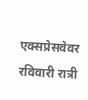एक्सप्रेसवेवर रविवारी रात्री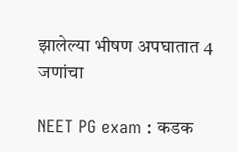झालेल्या भीषण अपघातात 4 जणांचा

NEET PG exam : कडक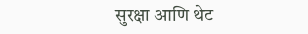सुरक्षा आणि थेट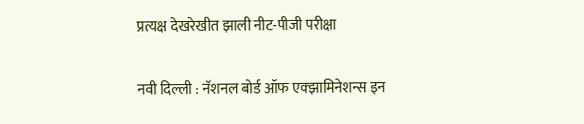प्रत्यक्ष देखरेखीत झाली नीट-पीजी परीक्षा

नवी दिल्ली : नॅशनल बोर्ड ऑफ एक्झामिनेशन्स इन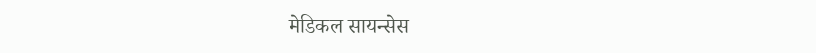मेडिकल सायन्सेस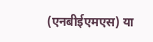(एनबीईएमएस) या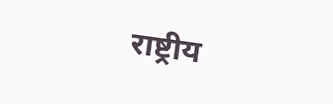राष्ट्रीय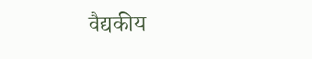वैद्यकीय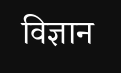विज्ञान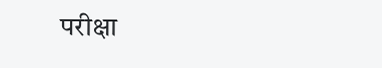परीक्षा